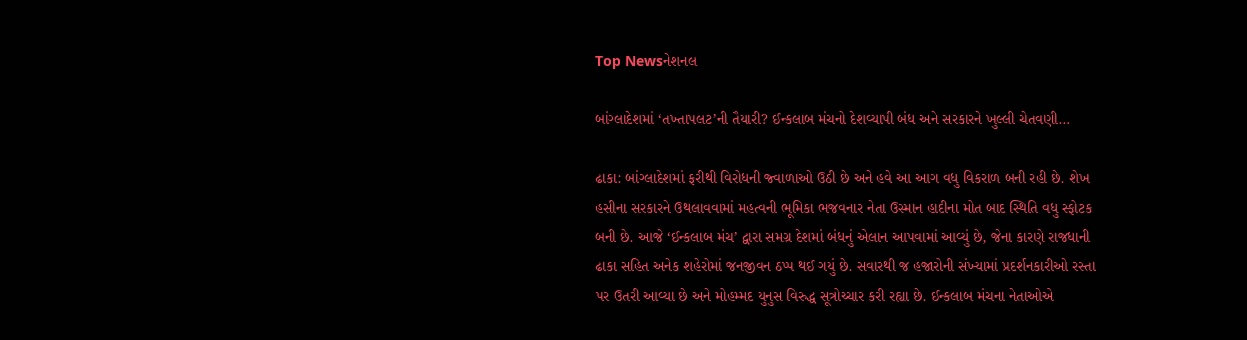Top Newsનેશનલ

બાંગ્લાદેશમાં ‘તખ્તાપલટ’ની તૈયારી? ઈન્કલાબ મંચનો દેશવ્યાપી બંધ અને સરકારને ખુલ્લી ચેતવણી…

ઢાકા: બાંગ્લાદેશમાં ફરીથી વિરોધની જ્વાળાઓ ઉઠી છે અને હવે આ આગ વધુ વિકરાળ બની રહી છે. શેખ હસીના સરકારને ઉથલાવવામાં મહત્વની ભૂમિકા ભજવનાર નેતા ઉસ્માન હાદીના મોત બાદ સ્થિતિ વધુ સ્ફોટક બની છે. આજે ‘ઈન્કલાબ મંચ’ દ્વારા સમગ્ર દેશમાં બંધનું એલાન આપવામાં આવ્યું છે, જેના કારણે રાજધાની ઢાકા સહિત અનેક શહેરોમાં જનજીવન ઠપ્પ થઈ ગયું છે. સવારથી જ હજારોની સંખ્યામાં પ્રદર્શનકારીઓ રસ્તા પર ઉતરી આવ્યા છે અને મોહમ્મદ યુનુસ વિરુદ્ધ સૂત્રોચ્ચાર કરી રહ્યા છે. ઈન્કલાબ મંચના નેતાઓએ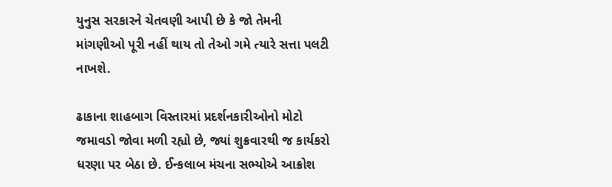યુનુસ સરકારને ચેતવણી આપી છે કે જો તેમની માંગણીઓ પૂરી નહીં થાય તો તેઓ ગમે ત્યારે સત્તા પલટી નાખશે.

ઢાકાના શાહબાગ વિસ્તારમાં પ્રદર્શનકારીઓનો મોટો જમાવડો જોવા મળી રહ્યો છે, જ્યાં શુક્રવારથી જ કાર્યકરો ધરણા પર બેઠા છે. ઈન્કલાબ મંચના સભ્યોએ આક્રોશ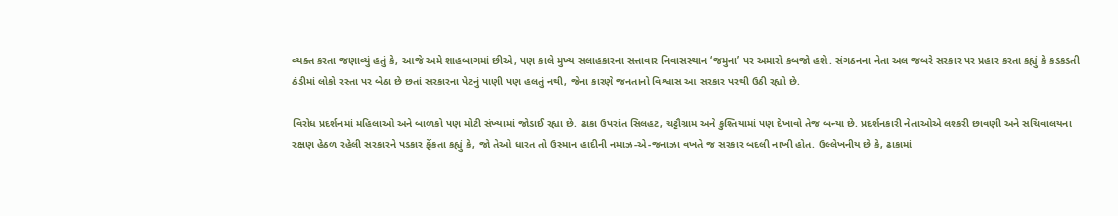વ્યક્ત કરતા જણાવ્યું હતું કે, આજે અમે શાહબાગમાં છીએ, પણ કાલે મુખ્ય સલાહકારના સત્તાવાર નિવાસસ્થાન ‘જમુના’ પર અમારો કબજો હશે. સંગઠનના નેતા અલ જબરે સરકાર પર પ્રહાર કરતા કહ્યું કે કડકડતી ઠંડીમાં લોકો રસ્તા પર બેઠા છે છતાં સરકારના પેટનું પાણી પણ હલતું નથી, જેના કારણે જનતાનો વિશ્વાસ આ સરકાર પરથી ઉઠી રહ્યો છે.

વિરોધ પ્રદર્શનમાં મહિલાઓ અને બાળકો પણ મોટી સંખ્યામાં જોડાઈ રહ્યા છે. ઢાકા ઉપરાંત સિલહટ, ચટ્ટૌગ્રામ અને કુશ્તિયામાં પણ દેખાવો તેજ બન્યા છે. પ્રદર્શનકારી નેતાઓએ લશ્કરી છાવણી અને સચિવાલયના રક્ષણ હેઠળ રહેલી સરકારને પડકાર ફેંકતા કહ્યું કે, જો તેઓ ધારત તો ઉસ્માન હાદીની નમાઝ-એ-જનાઝા વખતે જ સરકાર બદલી નાખી હોત. ઉલ્લેખનીય છે કે, ઢાકામાં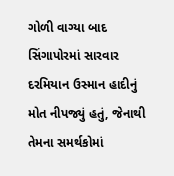ગોળી વાગ્યા બાદ સિંગાપોરમાં સારવાર દરમિયાન ઉસ્માન હાદીનું મોત નીપજ્યું હતું, જેનાથી તેમના સમર્થકોમાં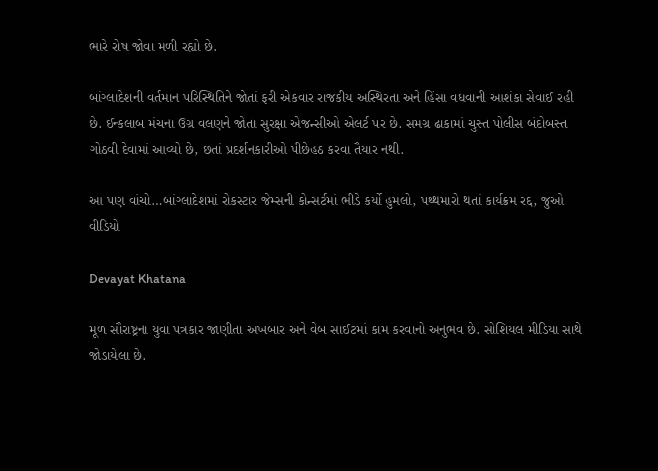ભારે રોષ જોવા મળી રહ્યો છે.

બાંગ્લાદેશની વર્તમાન પરિસ્થિતિને જોતાં ફરી એકવાર રાજકીય અસ્થિરતા અને હિંસા વધવાની આશંકા સેવાઈ રહી છે. ઈન્કલાબ મંચના ઉગ્ર વલણને જોતા સુરક્ષા એજન્સીઓ એલર્ટ પર છે. સમગ્ર ઢાકામાં ચુસ્ત પોલીસ બંદોબસ્ત ગોઠવી દેવામાં આવ્યો છે, છતાં પ્રદર્શનકારીઓ પીછેહઠ કરવા તૈયાર નથી.

આ પણ વાંચો…બાંગ્લાદેશમાં રોકસ્ટાર જેમ્સની કોન્સર્ટમાં ભીડે કર્યો હુમલો, પથ્થમારો થતાં કાર્યક્રમ રદ્દ, જુઓ વીડિયો

Devayat Khatana

મૂળ સૌરાષ્ટ્રના યુવા પત્રકાર જાણીતા અખબાર અને વેબ સાઈટમાં કામ કરવાનો અનુભવ છે. સોશિયલ મીડિયા સાથે જોડાયેલા છે.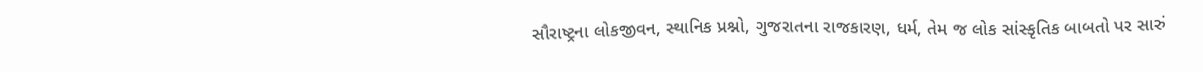સૌરાષ્ટ્રના લોકજીવન, સ્થાનિક પ્રશ્નો, ગુજરાતના રાજકારણ, ધર્મ, તેમ જ લોક સાંસ્કૃતિક બાબતો પર સારું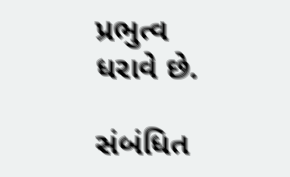પ્રભુત્વ ધરાવે છે.

સંબંધિત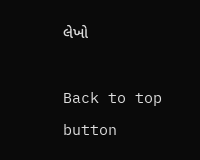લેખો

Back to top button